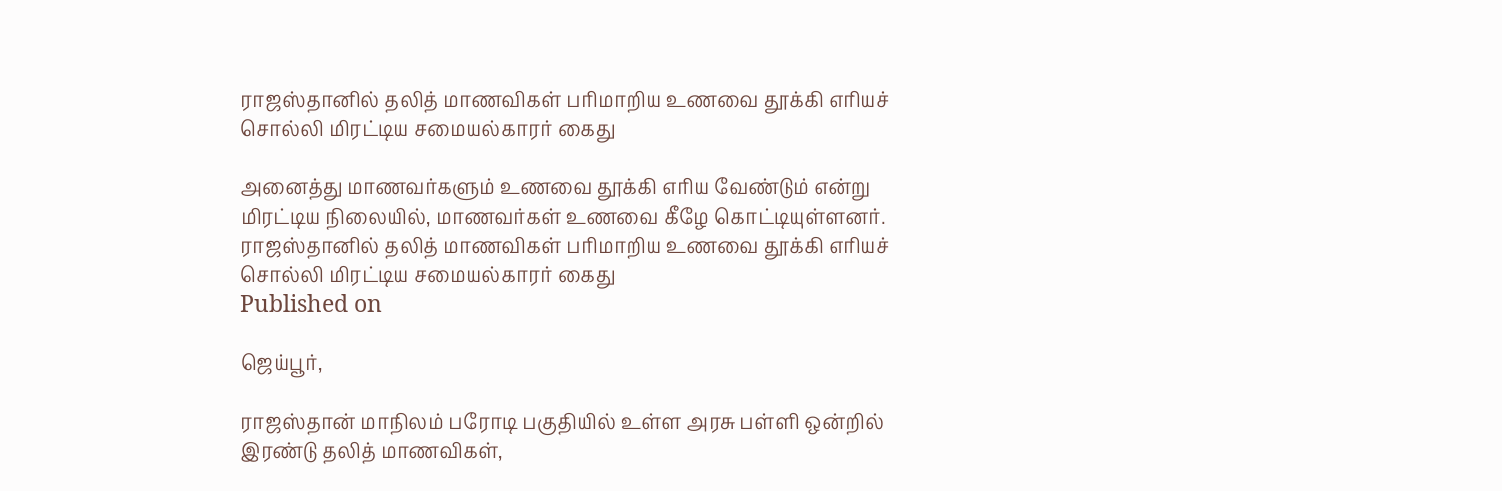ராஜஸ்தானில் தலித் மாணவிகள் பரிமாறிய உணவை தூக்கி எரியச் சொல்லி மிரட்டிய சமையல்காரர் கைது

அனைத்து மாணவர்களும் உணவை தூக்கி எரிய வேண்டும் என்று மிரட்டிய நிலையில், மாணவர்கள் உணவை கீழே கொட்டியுள்ளனர்.
ராஜஸ்தானில் தலித் மாணவிகள் பரிமாறிய உணவை தூக்கி எரியச் சொல்லி மிரட்டிய சமையல்காரர் கைது
Published on

ஜெய்பூர்,

ராஜஸ்தான் மாநிலம் பரோடி பகுதியில் உள்ள அரசு பள்ளி ஒன்றில் இரண்டு தலித் மாணவிகள்,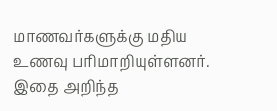மாணவர்களுக்கு மதிய உணவு பரிமாறியுள்ளனர். இதை அறிந்த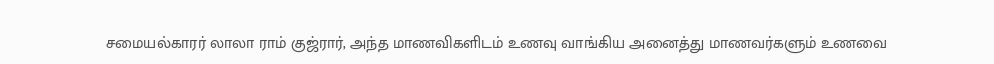சமையல்காரர் லாலா ராம் குஜ்ரார், அந்த மாணவிகளிடம் உணவு வாங்கிய அனைத்து மாணவர்களும் உணவை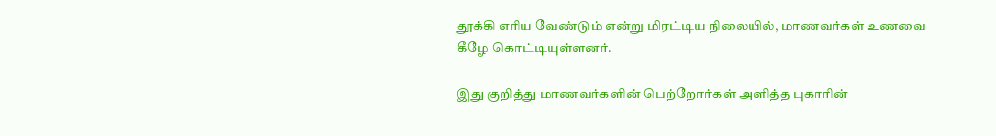தூக்கி எரிய வேண்டும் என்று மிரட்டிய நிலையில், மாணவர்கள் உணவை கீழே கொட்டியுள்ளனர்.

இது குறித்து மாணவர்களின் பெற்றோர்கள் அளித்த புகாரின்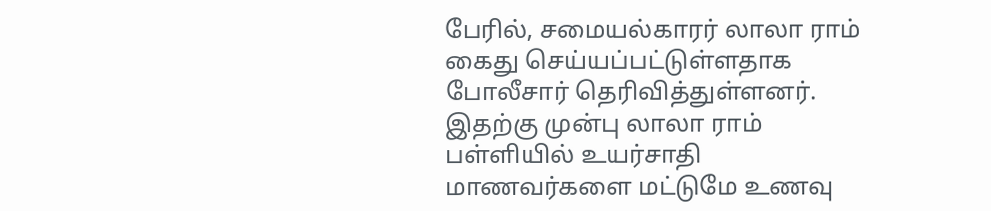பேரில், சமையல்காரர் லாலா ராம் கைது செய்யப்பட்டுள்ளதாக போலீசார் தெரிவித்துள்ளனர். இதற்கு முன்பு லாலா ராம் பள்ளியில் உயர்சாதி மாணவர்களை மட்டுமே உணவு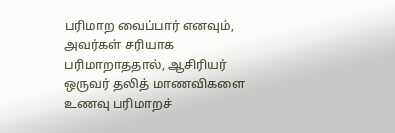பரிமாற வைப்பார் எனவும், அவர்கள் சரியாக பரிமாறாததால், ஆசிரியர் ஒருவர் தலித் மாணவிகளை உணவு பரிமாறச்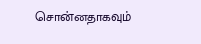சொன்னதாகவும்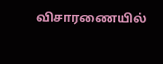விசாரணையில்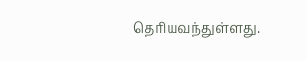தெரியவந்துள்ளது.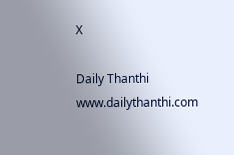X

Daily Thanthi
www.dailythanthi.com